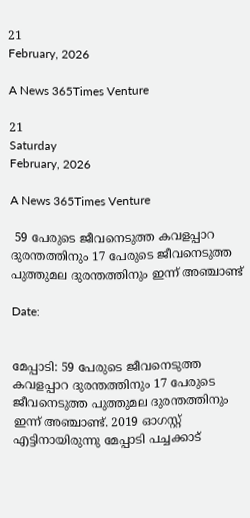21
February, 2026

A News 365Times Venture

21
Saturday
February, 2026

A News 365Times Venture

 59 പേരുടെ ജീവനെടുത്ത കവളപ്പാറ ദുരന്തത്തിനും 17 പേരുടെ ജീവനെടുത്ത പുത്തുമല ദുരന്തത്തിനും ഇന്ന് അഞ്ചാണ്ട്

Date:


മേപ്പാടി: 59 പേരുടെ ജീവനെടുത്ത കവളപ്പാറ ദുരന്തത്തിനും 17 പേരുടെ ജീവനെടുത്ത പുത്തുമല ദുരന്തത്തിനും ഇന്ന് അഞ്ചാണ്ട്. 2019 ഓഗസ്റ്റ് എട്ടിനായിരുന്നു മേപ്പാടി പച്ചക്കാട്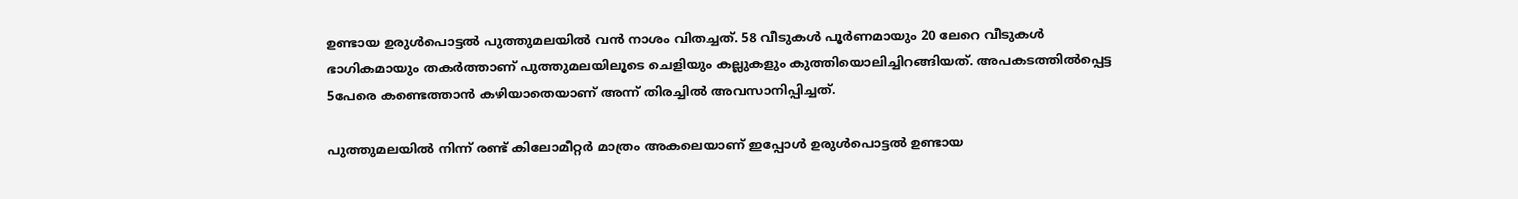ഉണ്ടായ ഉരുള്‍പൊട്ടല്‍ പുത്തുമലയില്‍ വന്‍ നാശം വിതച്ചത്. 58 വീടുകള്‍ പൂര്‍ണമായും 20 ലേറെ വീടുകള്‍ ഭാഗികമായും തകര്‍ത്താണ് പുത്തുമലയിലൂടെ ചെളിയും കല്ലുകളും കുത്തിയൊലിച്ചിറങ്ങിയത്. അപകടത്തില്‍പ്പെട്ട 5പേരെ കണ്ടെത്താന്‍ കഴിയാതെയാണ് അന്ന് തിരച്ചില്‍ അവസാനിപ്പിച്ചത്.

പുത്തുമലയില്‍ നിന്ന് രണ്ട് കിലോമീറ്റര്‍ മാത്രം അകലെയാണ് ഇപ്പോള്‍ ഉരുള്‍പൊട്ടല്‍ ഉണ്ടായ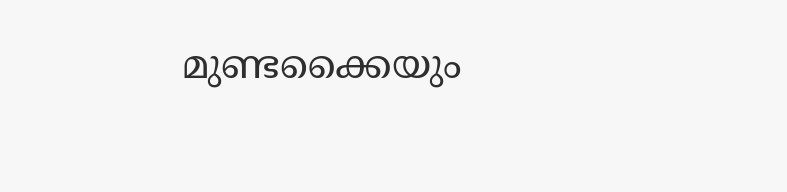മുണ്ടക്കൈയും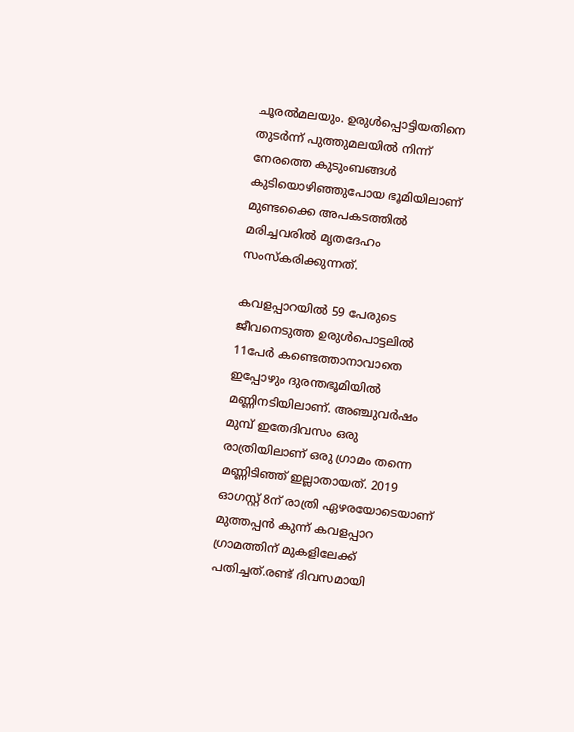ചൂരല്‍മലയും. ഉരുള്‍പ്പൊട്ടിയതിനെ തുടര്‍ന്ന് പുത്തുമലയില്‍ നിന്ന് നേരത്തെ കുടുംബങ്ങള്‍ കുടിയൊഴിഞ്ഞുപോയ ഭൂമിയിലാണ് മുണ്ടക്കൈ അപകടത്തില്‍ മരിച്ചവരില്‍ മൃതദേഹം സംസ്‌കരിക്കുന്നത്.

കവളപ്പാറയില്‍ 59 പേരുടെ ജീവനെടുത്ത ഉരുള്‍പൊട്ടലില്‍ 11പേര്‍ കണ്ടെത്താനാവാതെ ഇപ്പോഴും ദുരന്തഭൂമിയില്‍ മണ്ണിനടിയിലാണ്. അഞ്ചുവര്‍ഷം മുമ്പ് ഇതേദിവസം ഒരു രാത്രിയിലാണ് ഒരു ഗ്രാമം തന്നെ മണ്ണിടിഞ്ഞ് ഇല്ലാതായത്. 2019 ഓഗസ്റ്റ് 8ന് രാത്രി ഏഴരയോടെയാണ് മുത്തപ്പന്‍ കുന്ന് കവളപ്പാറ ഗ്രാമത്തിന് മുകളിലേക്ക് പതിച്ചത്.രണ്ട് ദിവസമായി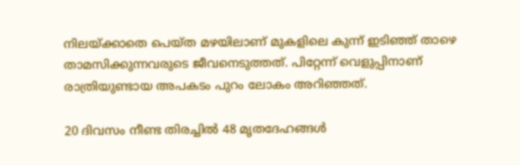നിലയ്ക്കാതെ പെയ്ത മഴയിലാണ് മുകളിലെ കുന്ന് ഇടിഞ്ഞ് താഴെ താമസിക്കുന്നവരുടെ ജീവനെടുത്തത്. പിറ്റേന്ന് വെളുപ്പിനാണ് രാത്രിയുണ്ടായ അപകടം പുറം ലോകം അറിഞ്ഞത്.

20 ദിവസം നീണ്ട തിരച്ചില്‍ 48 മൃതദേഹങ്ങള്‍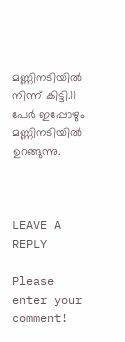മണ്ണിനടിയില്‍ നിന്ന് കിട്ടി.11 പേര്‍ ഇപ്പോഴും മണ്ണിനടിയില്‍ ഉറങ്ങുന്നു.



LEAVE A REPLY

Please enter your comment!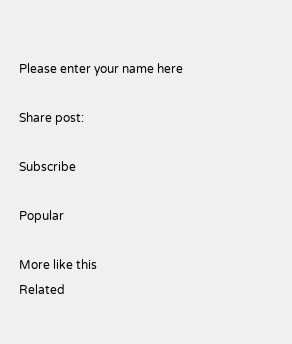Please enter your name here

Share post:

Subscribe

Popular

More like this
Related